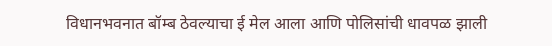विधानभवनात बॉम्ब ठेवल्याचा ई मेल आला आणि पोलिसांची धावपळ झाली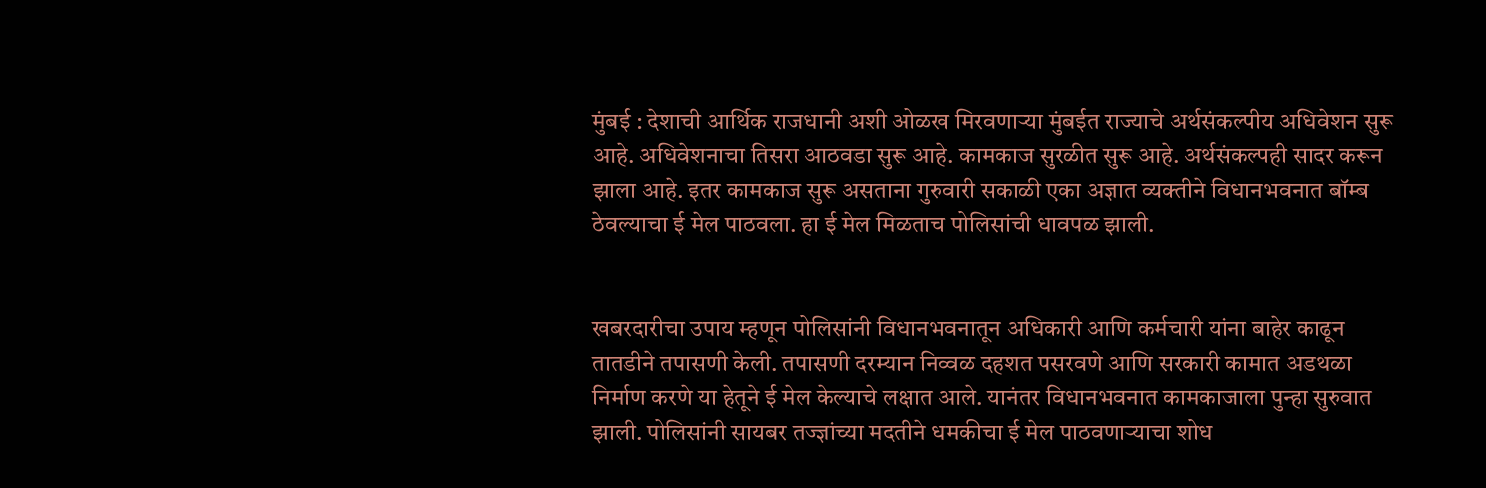मुंबई : देशाची आर्थिक राजधानी अशी ओळख मिरवणाऱ्या मुंबईत राज्याचे अर्थसंकल्पीय अधिवेशन सुरू आहे. अधिवेशनाचा तिसरा आठवडा सुरू आहे. कामकाज सुरळीत सुरू आहे. अर्थसंकल्पही सादर करून झाला आहे. इतर कामकाज सुरू असताना गुरुवारी सकाळी एका अज्ञात व्यक्तीने विधानभवनात बॉम्ब ठेवल्याचा ई मेल पाठवला. हा ई मेल मिळताच पोलिसांची धावपळ झाली.


खबरदारीचा उपाय म्हणून पोलिसांनी विधानभवनातून अधिकारी आणि कर्मचारी यांना बाहेर काढून तातडीने तपासणी केली. तपासणी दरम्यान निव्वळ दहशत पसरवणे आणि सरकारी कामात अडथळा निर्माण करणे या हेतूने ई मेल केल्याचे लक्षात आले. यानंतर विधानभवनात कामकाजाला पुन्हा सुरुवात झाली. पोलिसांनी सायबर तज्ज्ञांच्या मदतीने धमकीचा ई मेल पाठवणाऱ्याचा शोध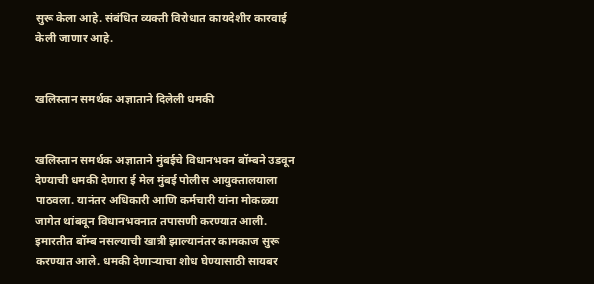सुरू केला आहे. संबंधित व्यक्ती विरोधात कायदेशीर कारवाई केली जाणार आहे.


खलिस्तान समर्थक अज्ञाताने दिलेली धमकी


खलिस्तान समर्थक अज्ञाताने मुंबईचे विधानभवन बॉम्बने उडवून देण्याची धमकी देणारा ई मेल मुंबई पोलीस आयुक्तालयाला पाठवला. यानंतर अधिकारी आणि कर्मचारी यांना मोकळ्या जागेत थांबवून विधानभवनात तपासणी करण्यात आली. इमारतीत बॉम्ब नसल्याची खात्री झाल्यानंतर कामकाज सुरू करण्यात आले. धमकी देणाऱ्याचा शोध घेण्यासाठी सायबर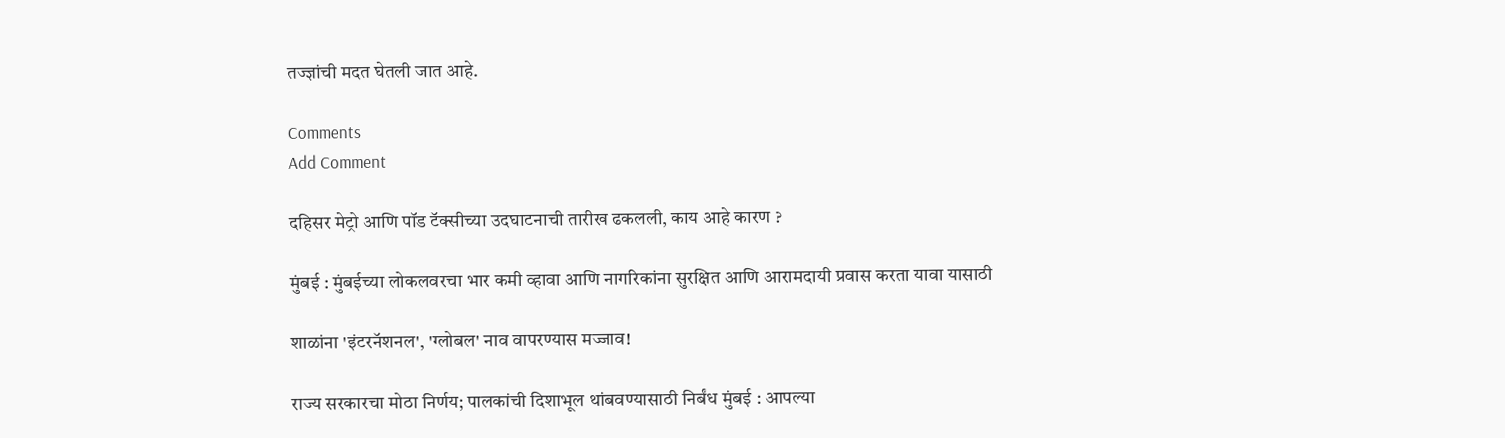तज्ज्ञांची मदत घेतली जात आहे.

Comments
Add Comment

दहिसर मेट्रो आणि पॉड टॅक्सीच्या उदघाटनाची तारीख ढकलली, काय आहे कारण ?

मुंबई : मुंबईच्या लोकलवरचा भार कमी व्हावा आणि नागरिकांना सुरक्षित आणि आरामदायी प्रवास करता यावा यासाठी

शाळांना 'इंटरनॅशनल', 'ग्लोबल' नाव वापरण्यास मज्जाव!

राज्य सरकारचा मोठा निर्णय; पालकांची दिशाभूल थांबवण्यासाठी निर्बंध मुंबई : आपल्या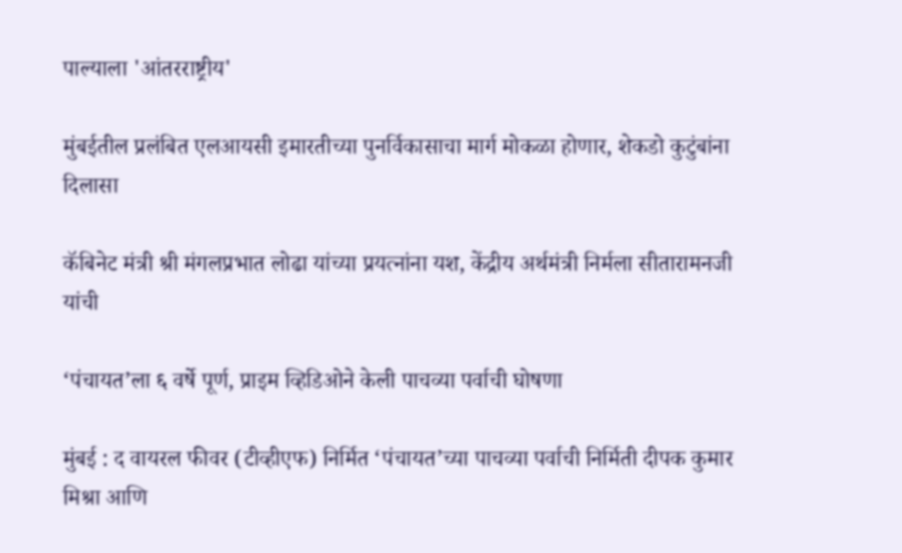पाल्याला 'आंतरराष्ट्रीय'

मुंबईतील प्रलंबित एलआयसी इमारतीच्या पुनर्विकासाचा मार्ग मोकळा होणार, शेकडो कुटुंबांना दिलासा

कॅबिनेट मंत्री श्री मंगलप्रभात लोढा यांच्या प्रयत्नांना यश, केंद्रीय अर्थमंत्री निर्मला सीतारामनजी यांची

‘पंचायत’ला ६ वर्षे पूर्ण, प्राइम व्हिडिओने केली पाचव्या पर्वाची घोषणा

मुंबई : द वायरल फीवर (टीव्हीएफ) निर्मित ‘पंचायत’च्या पाचव्या पर्वाची निर्मिती दीपक कुमार मिश्रा आणि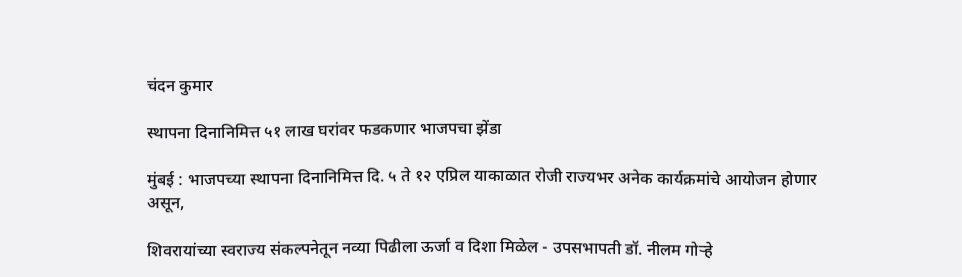चंदन कुमार

स्थापना दिनानिमित्त ५१ लाख घरांवर फडकणार भाजपचा झेंडा

मुंबई : भाजपच्या स्थापना दिनानिमित्त दि. ५ ते १२ एप्रिल याकाळात रोजी राज्यभर अनेक कार्यक्रमांचे आयोजन होणार असून,

शिवरायांच्या स्वराज्य संकल्पनेतून नव्या पिढीला ऊर्जा व दिशा मिळेल - उपसभापती डॉ. नीलम गोऱ्हे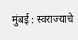मुंबई : स्वराज्याचे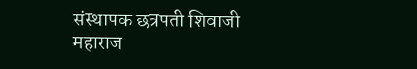संस्थापक छत्रपती शिवाजी महाराज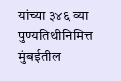यांच्या ३४६ व्या पुण्यतिथीनिमित्त मुंबईतील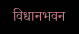विधानभवन